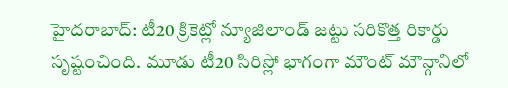హైదరాబాద్: టీ20 క్రికెట్లో న్యూజిలాండ్ జట్టు సరికొత్త రికార్డు సృష్టంచింది. మూడు టీ20 సిరిస్లో భాగంగా మౌంట్ మౌన్గానిలో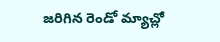జరిగిన రెండో మ్యాచ్లో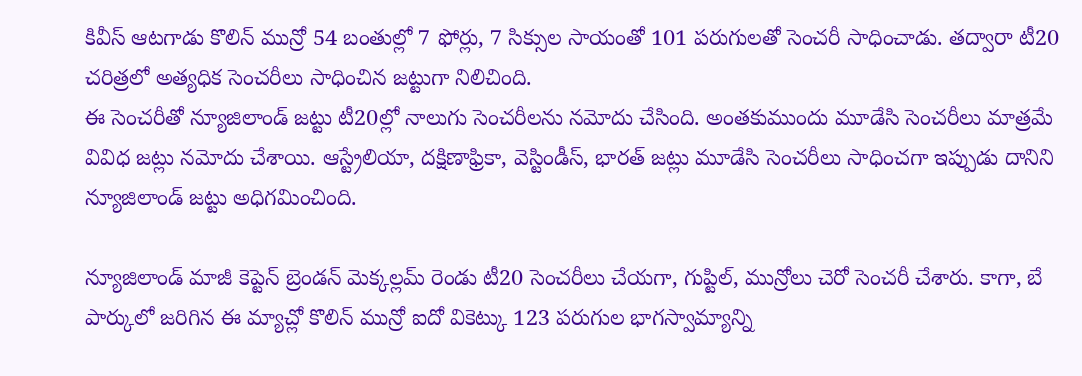కివీస్ ఆటగాడు కొలిన్ మున్రో 54 బంతుల్లో 7 ఫోర్లు, 7 సిక్సుల సాయంతో 101 పరుగులతో సెంచరీ సాధించాడు. తద్వారా టీ20 చరిత్రలో అత్యధిక సెంచరీలు సాధించిన జట్టుగా నిలిచింది.
ఈ సెంచరీతో న్యూజిలాండ్ జట్టు టీ20ల్లో నాలుగు సెంచరీలను నమోదు చేసింది. అంతకుముందు మూడేసి సెంచరీలు మాత్రమే వివిధ జట్లు నమోదు చేశాయి. ఆస్ట్రేలియా, దక్షిణాఫ్రికా, వెస్టిండీస్, భారత్ జట్లు మూడేసి సెంచరీలు సాధించగా ఇప్పుడు దానిని న్యూజిలాండ్ జట్టు అధిగమించింది.

న్యూజిలాండ్ మాజీ కెప్టెన్ బ్రెండన్ మెక్కల్లమ్ రెండు టీ20 సెంచరీలు చేయగా, గుప్టిల్, మున్రోలు చెరో సెంచరీ చేశారు. కాగా, బే పార్కులో జరిగిన ఈ మ్యాచ్లో కొలిన్ మున్రో ఐదో వికెట్కు 123 పరుగుల భాగస్వామ్యాన్ని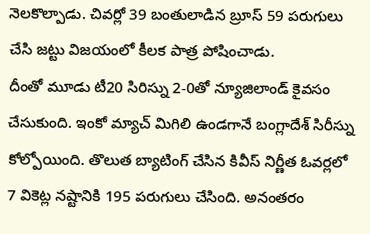నెలకొల్పాడు. చివర్లో 39 బంతులాడిన బ్రూస్ 59 పరుగులు చేసి జట్టు విజయంలో కీలక పాత్ర పోషించాడు.
దీంతో మూడు టీ20 సిరిస్ను 2-0తో న్యూజిలాండ్ కైవసం చేసుకుంది. ఇంకో మ్యాచ్ మిగిలి ఉండగానే బంగ్లాదేశ్ సిరీస్ను కోల్పోయింది. తొలుత బ్యాటింగ్ చేసిన కివీస్ నిర్ణీత ఓవర్లలో 7 వికెట్ల నష్టానికి 195 పరుగులు చేసింది. అనంతరం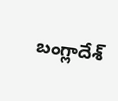బంగ్లాదేశ్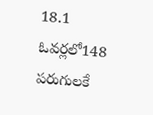18.1 ఓవర్లలో148 పరుగులకే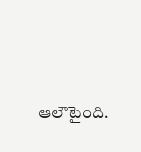ఆలౌటైంది.